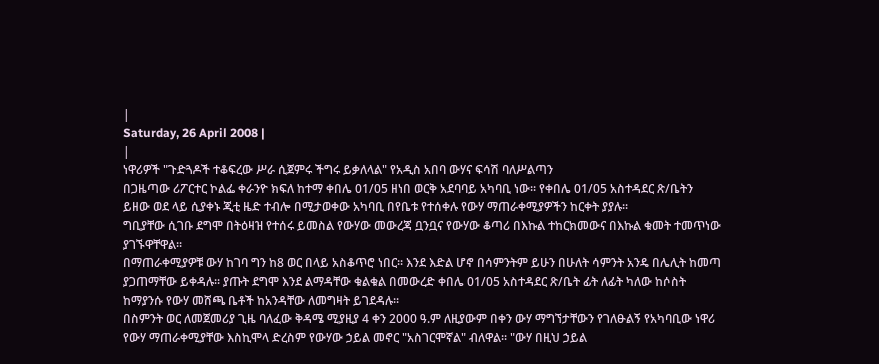|
Saturday, 26 April 2008 |
|
ነዋሪዎች "ጉድጓዶች ተቆፍረው ሥራ ሲጀምሩ ችግሩ ይቃለላል" የአዲስ አበባ ውሃና ፍሳሽ ባለሥልጣን
በጋዜጣው ሪፖርተር ኮልፌ ቀራንዮ ክፍለ ከተማ ቀበሌ 01/05 ዘነበ ወርቅ አደባባይ አካባቢ ነው፡፡ የቀበሌ 01/05 አስተዳደር ጽ/ቤትን ይዘው ወደ ላይ ሲያቀኑ ጂቲ ዜድ ተብሎ በሚታወቀው አካባቢ በየቤቱ የተሰቀሉ የውሃ ማጠራቀሚያዎችን ከርቀት ያያሉ፡፡
ግቢያቸው ሲገቡ ደግሞ በትዕዛዝ የተሰሩ ይመስል የውሃው መውረጃ ቧንቧና የውሃው ቆጣሪ በእኩል ተከርክመውና በእኩል ቁመት ተመጥነው ያገኙዋቸዋል፡፡
በማጠራቀሚያዎቹ ውሃ ከገባ ግን ከ8 ወር በላይ አስቆጥሮ ነበር፡፡ እንደ እድል ሆኖ በሳምንትም ይሁን በሁለት ሳምንት አንዴ በሌሊት ከመጣ ያጋጠማቸው ይቀዳሉ፡፡ ያጡት ደግሞ እንደ ልማዳቸው ቁልቁል በመውረድ ቀበሌ 01/05 አስተዳደር ጽ/ቤት ፊት ለፊት ካለው ከሶስት ከማያንሱ የውሃ መሸጫ ቤቶች ከአንዳቸው ለመግዛት ይገደዳሉ፡፡
በስምንት ወር ለመጀመሪያ ጊዜ ባለፈው ቅዳሜ ሚያዚያ 4 ቀን 2000 ዓ.ም ለዚያውም በቀን ውሃ ማግኘታቸውን የገለፁልኝ የአካባቢው ነዋሪ የውሃ ማጠራቀሚያቸው እስኪሞላ ድረስም የውሃው ኃይል መኖር "አስገርሞኛል" ብለዋል፡፡ "ውሃ በዚህ ኃይል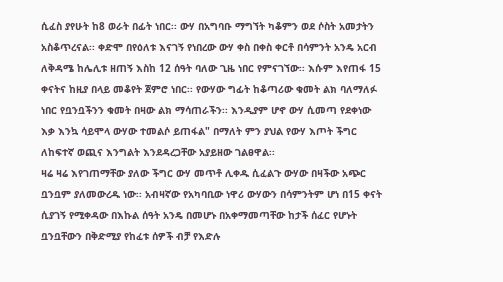ሲፈስ ያየሁት ከ8 ወራት በፊት ነበር፡፡ ውሃ በአግባቡ ማግኘት ካቆምን ወደ ሶስት አመታትን አስቆጥረናል፡፡ ቀድሞ በየዕለቱ እናገኝ የነበረው ውሃ ቀስ በቀስ ቀርቶ በሳምንት አንዴ አርብ ለቅዳሜ ከሌሊቱ ዘጠኝ እስከ 12 ሰዓት ባለው ጊዜ ነበር የምናገኘው፡፡ እሱም እየጠፋ 15 ቀናትና ከዚያ በላይ መቆየት ጀምሮ ነበር፡፡ የውሃው ግፊት ከቆጣሪው ቁመት ልክ ባለማለፉ ነበር የቧንቧችንን ቁመት በዛው ልክ ማሳጠራችን፡፡ እንዲያም ሆኖ ውሃ ሲመጣ የደቀነው እቃ እንኳ ሳይሞላ ውሃው ተመልሶ ይጠፋል" በማለት ምን ያህል የውሃ እጦት ችግር ለከፍተኛ ወጪና እንግልት እንደዳረጋቸው አያይዘው ገልፀዋል፡፡
ዛሬ ዛሬ እየገጠማቸው ያለው ችግር ውሃ መጥቶ ሊቀዱ ሲፈልጉ ውሃው በዛችው አጭር ቧንቧም ያለመውረዱ ነው፡፡ አብዛኛው የአካባቢው ነዋሪ ውሃውን በሳምንትም ሆነ በ15 ቀናት ሲያገኝ የሚቀዳው በእኩል ሰዓት አንዴ በመሆኑ በአቀማመጣቸው ከታች ሰፈር የሆኑት ቧንቧቸውን በቅድሚያ የከፈቱ ሰዎች ብቻ የእድሉ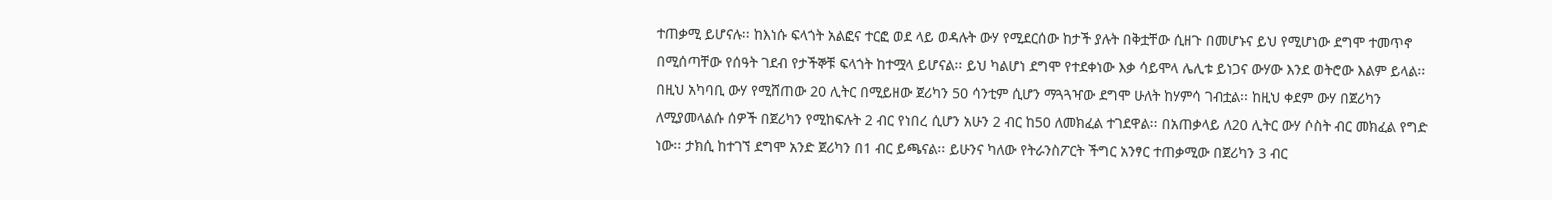ተጠቃሚ ይሆናሉ፡፡ ከእነሱ ፍላጎት አልፎና ተርፎ ወደ ላይ ወዳሉት ውሃ የሚደርሰው ከታች ያሉት በቅቷቸው ሲዘጉ በመሆኑና ይህ የሚሆነው ደግሞ ተመጥኖ በሚሰጣቸው የሰዓት ገደብ የታችኞቹ ፍላጎት ከተሟላ ይሆናል፡፡ ይህ ካልሆነ ደግሞ የተደቀነው እቃ ሳይሞላ ሌሊቱ ይነጋና ውሃው እንደ ወትሮው እልም ይላል፡፡
በዚህ አካባቢ ውሃ የሚሸጠው 20 ሊትር በሚይዘው ጀሪካን 50 ሳንቲም ሲሆን ማጓጓዣው ደግሞ ሁለት ከሃምሳ ገብቷል፡፡ ከዚህ ቀደም ውሃ በጀሪካን ለሚያመላልሱ ሰዎች በጀሪካን የሚከፍሉት 2 ብር የነበረ ሲሆን አሁን 2 ብር ከ50 ለመክፈል ተገደዋል፡፡ በአጠቃላይ ለ20 ሊትር ውሃ ሶስት ብር መክፈል የግድ ነው፡፡ ታክሲ ከተገኘ ደግሞ አንድ ጀሪካን በ1 ብር ይጫናል፡፡ ይሁንና ካለው የትራንስፖርት ችግር አንፃር ተጠቃሚው በጀሪካን 3 ብር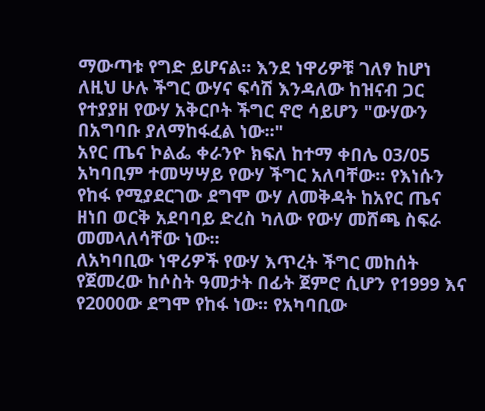ማውጣቱ የግድ ይሆናል፡፡ እንደ ነዋሪዎቹ ገለፃ ከሆነ ለዚህ ሁሉ ችግር ውሃና ፍሳሽ እንዳለው ከዝናብ ጋር የተያያዘ የውሃ አቅርቦት ችግር ኖሮ ሳይሆን "ውሃውን በአግባቡ ያለማከፋፈል ነው፡፡"
አየር ጤና ኮልፌ ቀራንዮ ክፍለ ከተማ ቀበሌ 03/05 አካባቢም ተመሣሣይ የውሃ ችግር አለባቸው፡፡ የእነሱን የከፋ የሚያደርገው ደግሞ ውሃ ለመቅዳት ከአየር ጤና ዘነበ ወርቅ አደባባይ ድረስ ካለው የውሃ መሸጫ ስፍራ መመላለሳቸው ነው፡፡
ለአካባቢው ነዋሪዎች የውሃ እጥረት ችግር መከሰት የጀመረው ከሶስት ዓመታት በፊት ጀምሮ ሲሆን የ1999 እና የ2000ው ደግሞ የከፋ ነው፡፡ የአካባቢው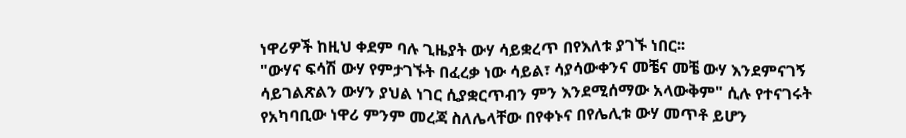ነዋሪዎች ከዚህ ቀደም ባሉ ጊዜያት ውሃ ሳይቋረጥ በየእለቱ ያገኙ ነበር፡፡
"ውሃና ፍሳሽ ውሃ የምታገኙት በፈረቃ ነው ሳይል፣ ሳያሳውቀንና መቼና መቼ ውሃ እንደምናገኝ ሳይገልጽልን ውሃን ያህል ነገር ሲያቋርጥብን ምን እንደሚሰማው አላውቅም" ሲሉ የተናገሩት የአካባቢው ነዋሪ ምንም መረጃ ስለሌላቸው በየቀኑና በየሌሊቱ ውሃ መጥቶ ይሆን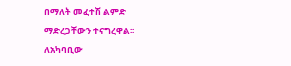በማለት መፈተሽ ልምድ ማድረጋቸውን ተናግረዋል፡፡
ለአካባቢው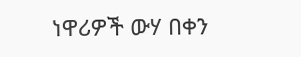ነዋሪዎች ውሃ በቀን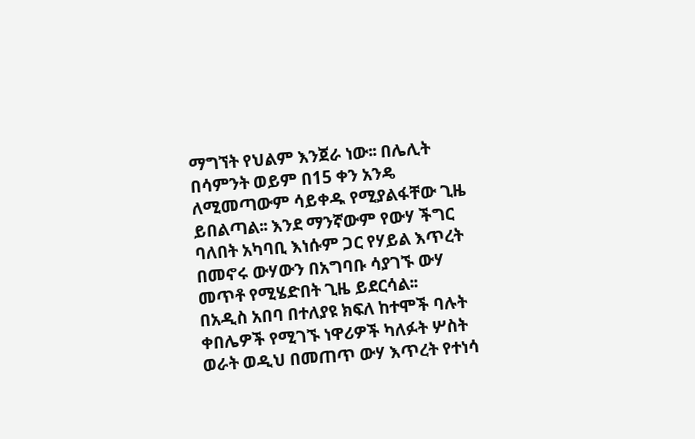ማግኘት የህልም እንጀራ ነው፡፡ በሌሊት በሳምንት ወይም በ15 ቀን አንዴ ለሚመጣውም ሳይቀዱ የሚያልፋቸው ጊዜ ይበልጣል፡፡ እንደ ማንኛውም የውሃ ችግር ባለበት አካባቢ እነሱም ጋር የሃይል እጥረት በመኖሩ ውሃውን በአግባቡ ሳያገኙ ውሃ መጥቶ የሚሄድበት ጊዜ ይደርሳል፡፡
በአዲስ አበባ በተለያዩ ክፍለ ከተሞች ባሉት ቀበሌዎች የሚገኙ ነዋሪዎች ካለፉት ሦስት ወራት ወዲህ በመጠጥ ውሃ እጥረት የተነሳ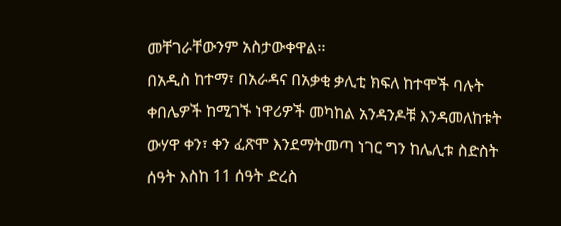መቸገራቸውንም አስታውቀዋል፡፡
በአዲስ ከተማ፣ በአራዳና በአቃቂ ቃሊቲ ክፍለ ከተሞች ባሉት ቀበሌዎች ከሚገኙ ነዋሪዎች መካከል አንዳንዶቹ እንዳመለከቱት ውሃዋ ቀን፣ ቀን ፈጽሞ እንደማትመጣ ነገር ግን ከሌሊቱ ስድስት ሰዓት እስከ 11 ሰዓት ድረስ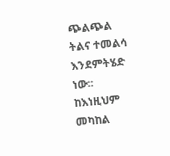ጭልጭል ትልና ተመልሳ እንደምትሄድ ነው፡፡
ከእነዚህም መካከል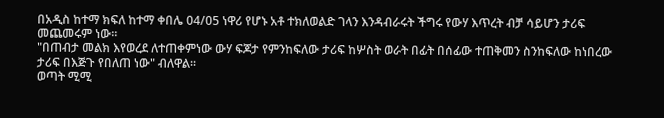በአዲስ ከተማ ክፍለ ከተማ ቀበሌ 04/05 ነዋሪ የሆኑ አቶ ተክለወልድ ገላን እንዳብራሩት ችግሩ የውሃ እጥረት ብቻ ሳይሆን ታሪፍ መጨመሩም ነው፡፡
"በጠብታ መልክ እየወረደ ለተጠቀምነው ውሃ ፍጆታ የምንከፍለው ታሪፍ ከሦስት ወራት በፊት በሰፊው ተጠቅመን ስንከፍለው ከነበረው ታሪፍ በእጅጉ የበለጠ ነው" ብለዋል፡፡
ወጣት ሚሚ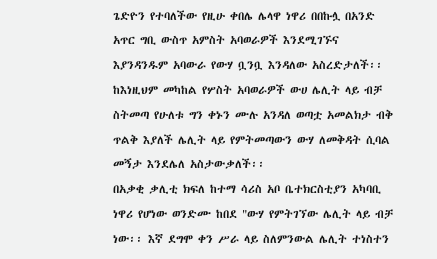ጌድዮን የተባለችው የዚሁ ቀበሌ ሌላዋ ነዋሪ በበኩሏ በአንድ አጥር ግቢ ውስጥ አምስት አባወራዎች እንደሚገኙና እያንዳንዱም አባውራ የውሃ ቧንቧ እንዳለው አስረድታለች፡፡ ከእነዚህም መካከል የሦስት አባወራዎች ውሀ ሌሊት ላይ ብቻ ስትመጣ የሁለቱ ግን ቀኑን ሙሉ አንዳለ ወጣቷ አመልክታ ብቅ ጥልቅ እያለች ሌሊት ላይ የምትመጣውን ውሃ ለመቅዳት ሲባል መኝታ እንደሌለ አስታውቃለች፡፡
በአቃቂ ቃሊቲ ክፍለ ከተማ ሳሪስ አቦ ቤተክርስቲያን አካባቢ ነዋሪ የሆነው ወንድሙ ከበደ "ውሃ የምትገኘው ሌሊት ላይ ብቻ ነው፡፡ እኛ ደግሞ ቀን ሥራ ላይ ስለምንውል ሌሊት ተነስተን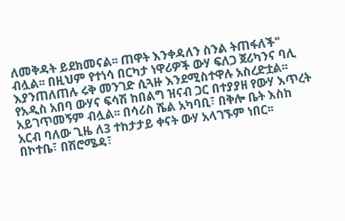ለመቅዳት ይደክመናል፡፡ ጠዋት እንቀዳለን ስንል ትጠፋለች" ብሏል፡፡ በዚህም የተነሳ በርካታ ነዋሪዎች ውሃ ፍለጋ ጀሪካንና ባሊ እያንጠለጠሉ ሩቅ መንገድ ሲጓዙ እንደሚስተዋሉ አስረድቷል፡፡
የአዲስ አበባ ውሃና ፍሳሽ ከበልግ ዝናብ ጋር በተያያዘ የውሃ እጥረት አይገጥመኝም ብሏል፡፡ በሳሪስ ሼል አካባቢ፣ በቅሎ ቤት እስከ አርብ ባለው ጊዜ ለ3 ተከታታይ ቀናት ውሃ አላገኙም ነበር፡፡
በኮተቤ፣ በሽሮሜዳ፣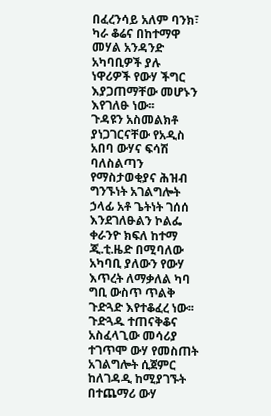በፈረንሳይ አለም ባንክ፣ ካራ ቆሬና በከተማዋ መሃል አንዳንድ አካባቢዎች ያሉ ነዋሪዎች የውሃ ችግር እያጋጠማቸው መሆኑን እየገለፁ ነው፡፡
ጉዳዩን አስመልክቶ ያነጋገርናቸው የአዲስ አበባ ውሃና ፍሳሽ ባለስልጣን የማስታወቂያና ሕዝብ ግንኙነት አገልግሎት ኃላፊ አቶ ጌትነት ገሰሰ እንደገለፁልን ኮልፌ ቀራንዮ ክፍለ ከተማ ጂ.ቲ.ዜድ በሚባለው አካባቢ ያለውን የውሃ እጥረት ለማቃለል ካባ ግቢ ውስጥ ጥልቅ ጉድጓድ እየተቆፈረ ነው፡፡ ጉድጓዱ ተጠናቅቆና አስፈላጊው መሳሪያ ተገጥሞ ውሃ የመስጠት አገልግሎት ሲጀምር ከለገዳዲ ከሚያገኙት በተጨማሪ ውሃ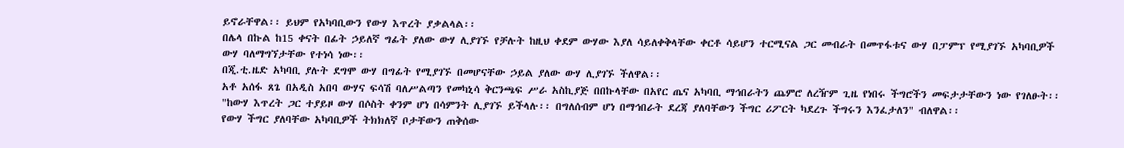ይኖራቸዋል፡፡ ይህም የአካባቢውን የውሃ እጥረት ያቃልላል፡፡
በሌላ በኩል ከ15 ቀናት በፊት ኃይለኛ ግፊት ያለው ውሃ ሊያገኙ የቻሉት ከዚህ ቀደም ውሃው እያለ ሳይለቀቅላቸው ቀርቶ ሳይሆን ተርሚናል ጋር መብራት በመጥፋቱና ውሃ በፓምፕ የሚያገኙ አካባቢዎች ውሃ ባለማግኘታቸው የተነሳ ነው፡፡
በጂ.ቲ.ዜድ አካባቢ ያሉት ደግሞ ውሃ በግፊት የሚያገኙ በመሆናቸው ኃይል ያለው ውሃ ሊያገኙ ችለዋል፡፡
አቶ አሰፋ ጸጌ በአዲስ አበባ ውሃና ፍሳሽ ባለሥልጣን የመካኒሳ ቅርንጫፍ ሥራ አስኪያጅ በበኩላቸው በአየር ጤና አካባቢ ማኅበራትን ጨምሮ ለረዥም ጊዜ የነበሩ ችግሮችን መፍታታቸውን ነው የገለፁት፡፡ "ከውሃ እጥረት ጋር ተያይዞ ውሃ በሶስት ቀንም ሆነ በሳምንት ሊያገኙ ይችላሉ፡፡ በግለሰብም ሆነ በማኅበራት ደረጃ ያለባቸውን ችግር ሪፖርት ካደረጉ ችግሩን እንፈታለን" ብለዋል፡፡
የውሃ ችግር ያለባቸው አካባቢዎች ትክክለኛ ቦታቸውን ጠቅሰው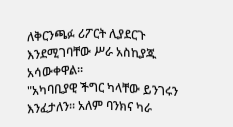ለቅርንጫፉ ሪፖርት ሊያደርጉ እንደሚገባቸው ሥራ አስኪያጁ አሳውቀዋል፡፡
"አካባቢያዊ ችግር ካላቸው ይንገሩን እንፈታለን፡፡ አለም ባንክና ካራ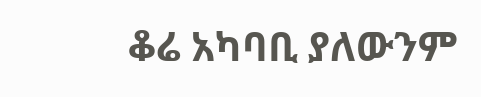ቆሬ አካባቢ ያለውንም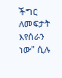ችግር ለመፍታት እየሰራን ነው" ሲሉ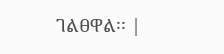ገልፀዋል፡፡ |